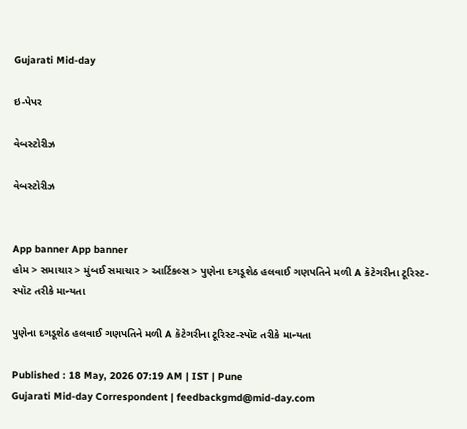Gujarati Mid-day

ઇ-પેપર

વેબસ્ટોરીઝ

વેબસ્ટોરીઝ


App banner App banner
હોમ > સમાચાર > મુંબઈ સમાચાર > આર્ટિકલ્સ > પુણેના દગડૂશેઠ હલવાઈ ગણપતિને મળી A કૅટેગરીના ટૂરિસ્ટ-સ્પૉટ તરીકે માન્યતા

પુણેના દગડૂશેઠ હલવાઈ ગણપતિને મળી A કૅટેગરીના ટૂરિસ્ટ-સ્પૉટ તરીકે માન્યતા

Published : 18 May, 2026 07:19 AM | IST | Pune
Gujarati Mid-day Correspondent | feedbackgmd@mid-day.com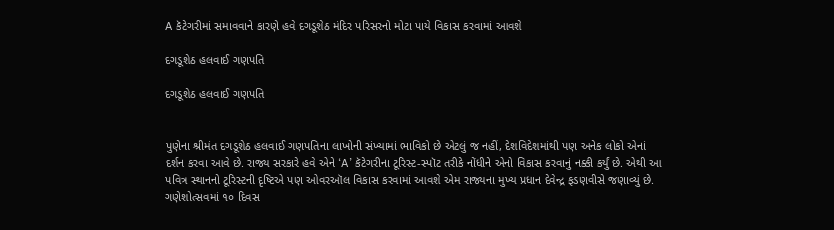A કૅટેગરીમાં સમાવવાને કારણે હવે દગડૂશેઠ મંદિર પરિસરનો મોટા પાયે વિકાસ કરવામાં આવશે

દગડૂશેઠ હલવાઈ ગણપતિ

દગડૂશેઠ હલવાઈ ગણપતિ


પુણેના શ્રીમંત દગડૂશેઠ હલવાઈ ગણપતિના લાખોની સંખ્યામાં ભાવિકો છે એટલું જ નહીં, દેશવિદેશમાંથી પણ અનેક લોકો એનાં દર્શન કરવા આવે છે. રાજ્ય સરકારે હવે એને ‘A’ કૅટેગરીના ટૂરિસ્ટ-સ્પૉટ તરીકે નોંધીને એનો વિકાસ કરવાનું નક્કી કર્યું છે. એથી આ પવિત્ર સ્થાનનો ટૂરિસ્ટની દૃષ્ટિએ પણ ઓવરઑલ વિકાસ કરવામાં આવશે એમ રાજ્યના મુખ્ય પ્રધાન દેવેન્દ્ર ફડણવીસે જણાવ્યું છે. ગણેશોત્સવમાં ૧૦ દિવસ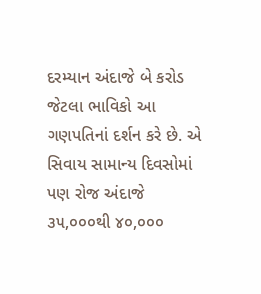દરમ્યાન અંદાજે બે કરોડ જેટલા ભાવિકો આ ગણપતિનાં દર્શન કરે છે. એ સિવાય સામાન્ય દિવસોમાં પણ રોજ અંદાજે ૩૫,૦૦૦થી ૪૦,૦૦૦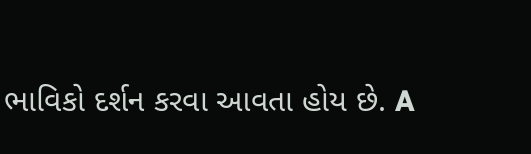ભાવિકો દર્શન કરવા આવતા હોય છે. A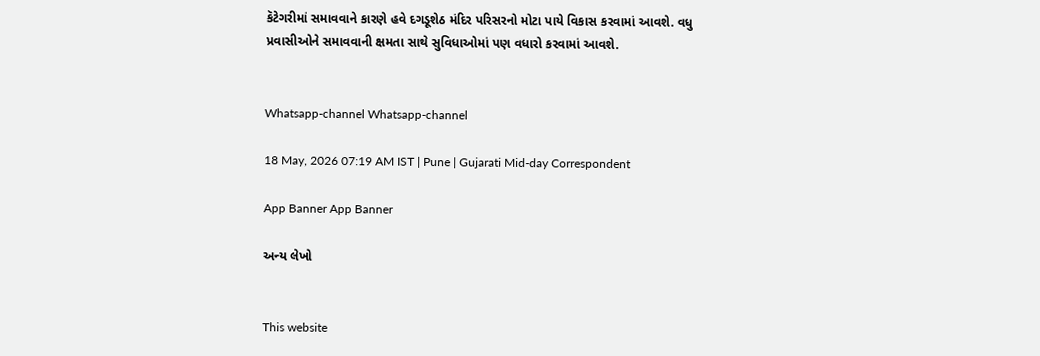કૅટેગરીમાં સમાવવાને કારણે હવે દગડૂશેઠ મંદિર પરિસરનો મોટા પાયે વિકાસ કરવામાં આવશે. વધુ પ્રવાસીઓને સમાવવાની ક્ષમતા સાથે સુવિધાઓમાં પણ વધારો કરવામાં આવશે.


Whatsapp-channel Whatsapp-channel

18 May, 2026 07:19 AM IST | Pune | Gujarati Mid-day Correspondent

App Banner App Banner

અન્ય લેખો


This website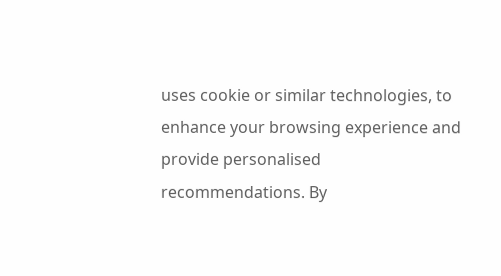uses cookie or similar technologies, to enhance your browsing experience and provide personalised recommendations. By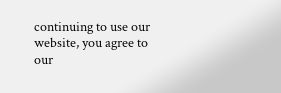continuing to use our website, you agree to our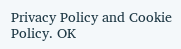Privacy Policy and Cookie Policy. OK